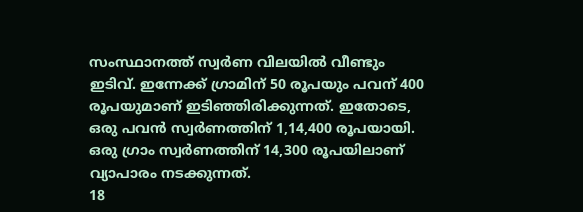സംസ്ഥാനത്ത് സ്വർണ വിലയിൽ വീണ്ടും ഇടിവ്. ഇന്നേക്ക് ഗ്രാമിന് 50 രൂപയും പവന് 400 രൂപയുമാണ് ഇടിഞ്ഞിരിക്കുന്നത്. ഇതോടെ, ഒരു പവൻ സ്വർണത്തിന് 1,14,400 രൂപയായി. ഒരു ഗ്രാം സ്വർണത്തിന് 14,300 രൂപയിലാണ് വ്യാപാരം നടക്കുന്നത്.
18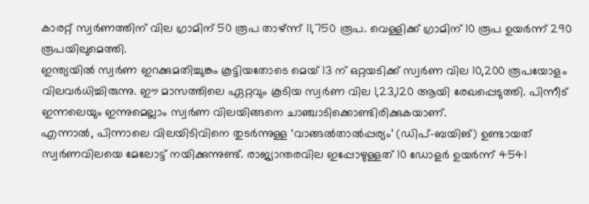കാരറ്റ് സ്വർണത്തിന് വില ഗ്രാമിന് 50 രൂപ താഴ്ന്ന് 11,750 രൂപ. വെള്ളിക്ക് ഗ്രാമിന് 10 രൂപ ഉയർന്ന് 290 രൂപയിലുമെത്തി.
ഇന്ത്യയിൽ സ്വർണ ഇറക്കുമതിച്ചുങ്കം കൂട്ടിയതോടെ മെയ് 13 ന് ഒറ്റയടിക്ക് സ്വർണ വില 10,200 രൂപയോളം വിലവർധിച്ചിരുന്നു. ഈ മാസത്തിലെ ഏറ്റവും കൂടിയ സ്വർണ വില 1,23,120 ആയി രേഖപ്പെടുത്തി. പിന്നീട് ഇന്നലെയും ഇന്നുമെല്ലാം സ്വർണ വിലയിങ്ങനെ ചാഞ്ചാടിക്കൊണ്ടിരിക്കുകയാണ്.
എന്നാൽ, പിന്നാലെ വിലയിടിവിനെ തുടർന്നുള്ള ‘വാങ്ങൽതാൽപ്പര്യം’ (ഡിപ്-ബയിങ്) ഉണ്ടായത് സ്വർണവിലയെ മേലോട്ട് നയിക്കുന്നുണ്ട്. രാജ്യാന്തരവില ഇപ്പോഴുള്ളത് 10 ഡോളർ ഉയർന്ന് 4541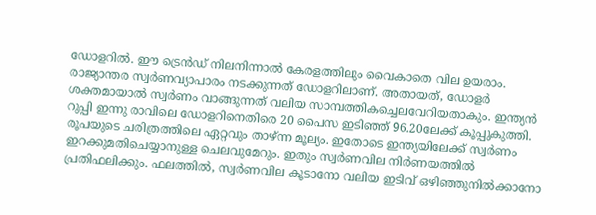ഡോളറിൽ. ഈ ട്രെൻഡ് നിലനിന്നാൽ കേരളത്തിലും വൈകാതെ വില ഉയരാം.
രാജ്യാന്തര സ്വർണവ്യാപാരം നടക്കുന്നത് ഡോളറിലാണ്. അതായത്, ഡോളർ ശക്തമായാൽ സ്വർണം വാങ്ങുന്നത് വലിയ സാമ്പത്തികച്ചെലവേറിയതാകും. ഇന്ത്യൻ റുപ്പി ഇന്നു രാവിലെ ഡോളറിനെതിരെ 20 പൈസ ഇടിഞ്ഞ് 96.20ലേക്ക് കൂപ്പുകുത്തി. രൂപയുടെ ചരിത്രത്തിലെ ഏറ്റവും താഴ്ന്ന മൂല്യം. ഇതോടെ ഇന്ത്യയിലേക്ക് സ്വർണം ഇറക്കുമതിചെയ്യാനുള്ള ചെലവുമേറും. ഇതും സ്വർണവില നിർണയത്തിൽ പ്രതിഫലിക്കും. ഫലത്തിൽ, സ്വർണവില കൂടാനോ വലിയ ഇടിവ് ഒഴിഞ്ഞുനിൽക്കാനോ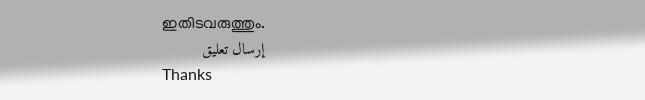ഇതിടവരുത്തും.
إرسال تعليق
Thanks